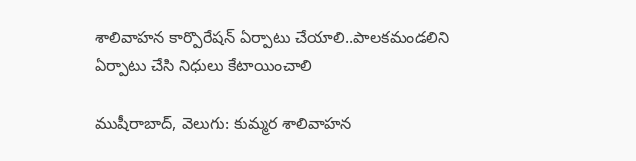శాలివాహన కార్పొరేషన్ ఏర్పాటు చేయాలి..పాలకమండలిని ఏర్పాటు చేసి నిధులు కేటాయించాలి

ముషీరాబాద్, వెలుగు: కుమ్మర శాలివాహన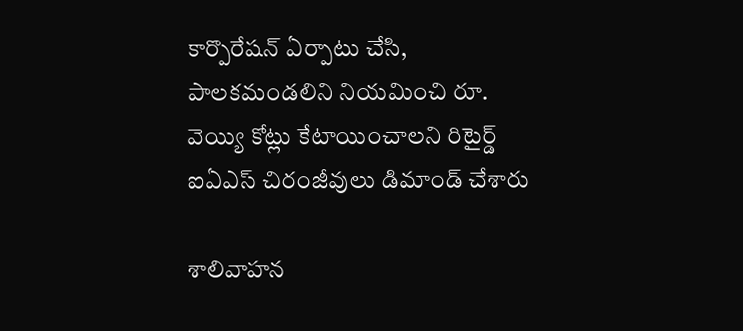కార్పొరేషన్ ఏర్పాటు చేసి, పాలకమండలిని నియమించి రూ. వెయ్యి కోట్లు కేటాయించాలని రిటైర్డ్ ఐఏఎస్ చిరంజీవులు డిమాండ్ చేశారు

శాలివాహన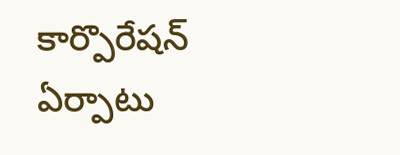కార్పొరేషన్  ఏర్పాటు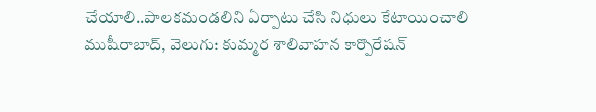చేయాలి..పాలకమండలిని ఏర్పాటు చేసి నిధులు కేటాయించాలి
ముషీరాబాద్, వెలుగు: కుమ్మర శాలివాహన కార్పొరేషన్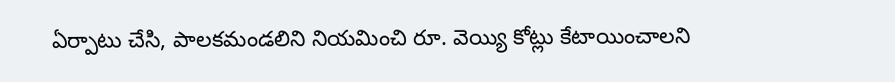ఏర్పాటు చేసి, పాలకమండలిని నియమించి రూ. వెయ్యి కోట్లు కేటాయించాలని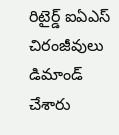రిటైర్డ్ ఐఏఎస్ చిరంజీవులు డిమాండ్ చేశారు